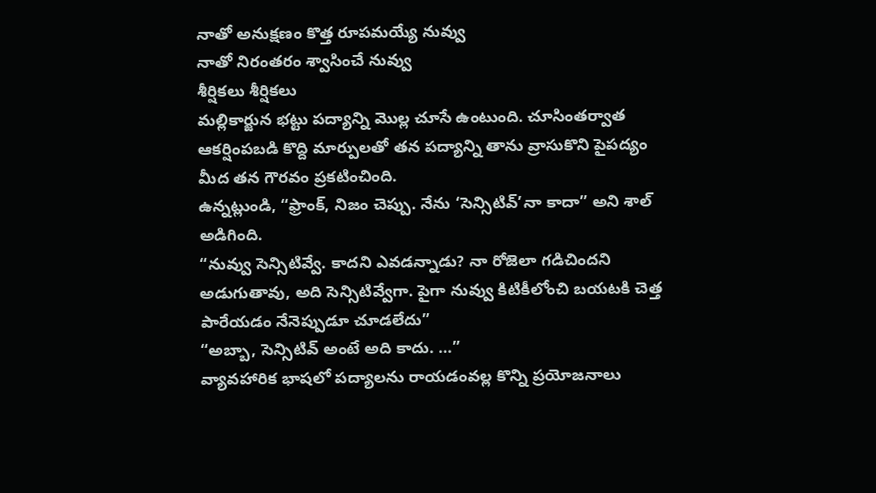నాతో అనుక్షణం కొత్త రూపమయ్యే నువ్వు
నాతో నిరంతరం శ్వాసించే నువ్వు
శీర్షికలు శీర్షికలు
మల్లికార్జున భట్టు పద్యాన్ని మొల్ల చూసే ఉంటుంది. చూసింతర్వాత ఆకర్షింపబడి కొద్ది మార్పులతో తన పద్యాన్ని తాను వ్రాసుకొని పైపద్యం మీద తన గౌరవం ప్రకటించింది.
ఉన్నట్లుండి, “ఫ్రాంక్, నిజం చెప్పు. నేను ‘సెన్సిటివ్’నా కాదా” అని శాల్ అడిగింది.
“నువ్వు సెన్సిటివ్వే. కాదని ఎవడన్నాడు? నా రోజెలా గడిచిందని అడుగుతావు, అది సెన్సిటివ్వేగా. పైగా నువ్వు కిటికీలోంచి బయటకి చెత్త పారేయడం నేనెప్పుడూ చూడలేదు”
“అబ్బా, సెన్సిటివ్ అంటే అది కాదు. …”
వ్యావహారిక భాషలో పద్యాలను రాయడంవల్ల కొన్ని ప్రయోజనాలు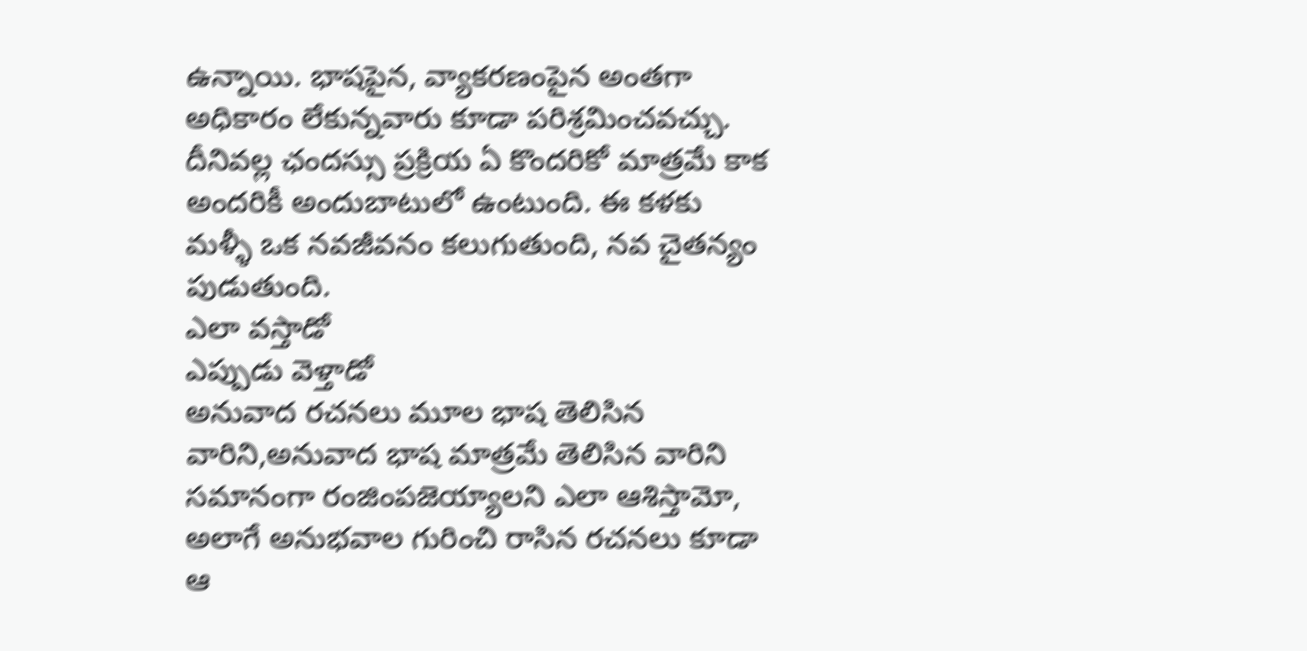ఉన్నాయి. భాషపైన, వ్యాకరణంపైన అంతగా అధికారం లేకున్నవారు కూడా పరిశ్రమించవచ్చు. దీనివల్ల ఛందస్సు ప్రక్రియ ఏ కొందరికో మాత్రమే కాక అందరికీ అందుబాటులో ఉంటుంది. ఈ కళకు మళ్ళీ ఒక నవజీవనం కలుగుతుంది, నవ చైతన్యం పుడుతుంది.
ఎలా వస్తాడో
ఎప్పుడు వెళ్తాడో
అనువాద రచనలు మూల భాష తెలిసిన వారిని,అనువాద భాష మాత్రమే తెలిసిన వారిని సమానంగా రంజింపజెయ్యాలని ఎలా ఆశిస్తామో, అలాగే అనుభవాల గురించి రాసిన రచనలు కూడా ఆ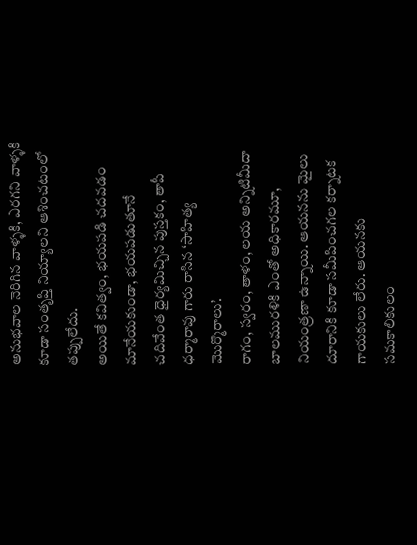అనుభవాల నెరిగిన వాళ్ళకి, ఎరగని వాళ్ళకి కూడా సంతృప్తి నియ్యాలని ఆశించటంలో తప్పులేదు.
అయితే కవిత్వం, భయపడి చదవడం మానేయకుండా, భయపడుతూనే చదివేంత ధైర్యమిచ్చిన పుస్తకం, తాపీ ధర్మారావు గారు రాసిన ‘సాహిత్య మొర్మొరాలు’.
రాగం, స్వరం, తాళం, లయ అన్నిటిమీదా బాలమురళికి ఎంతో అధికారమూ, నియంత్రణా ఉన్నాయి. ఆయనను మైలు దూరానికి కూడా సమీపించగల కర్నాటక గాయకులు లేరు. ఆయనకు సమకాలికులం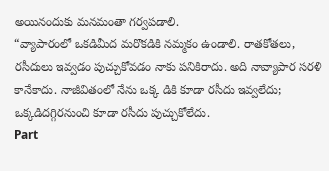అయినందుకు మనమంతా గర్వపడాలి.
“వ్యాపారంలో ఒకడిమీద మరొకడికి నమ్మకం ఉండాలి. రాతకోతలు, రసీదులు ఇవ్వడం పుచ్చుకోవడం నాకు పనికిరాదు. అది నావ్యాపార సరళి కానేకాదు. నాజీవితంలో నేను ఒక్క డికి కూడా రసీదు ఇవ్వలేదు; ఒక్కడిదగ్గిరనుంచి కూడా రసీదు పుచ్చుకోలేదు.
Part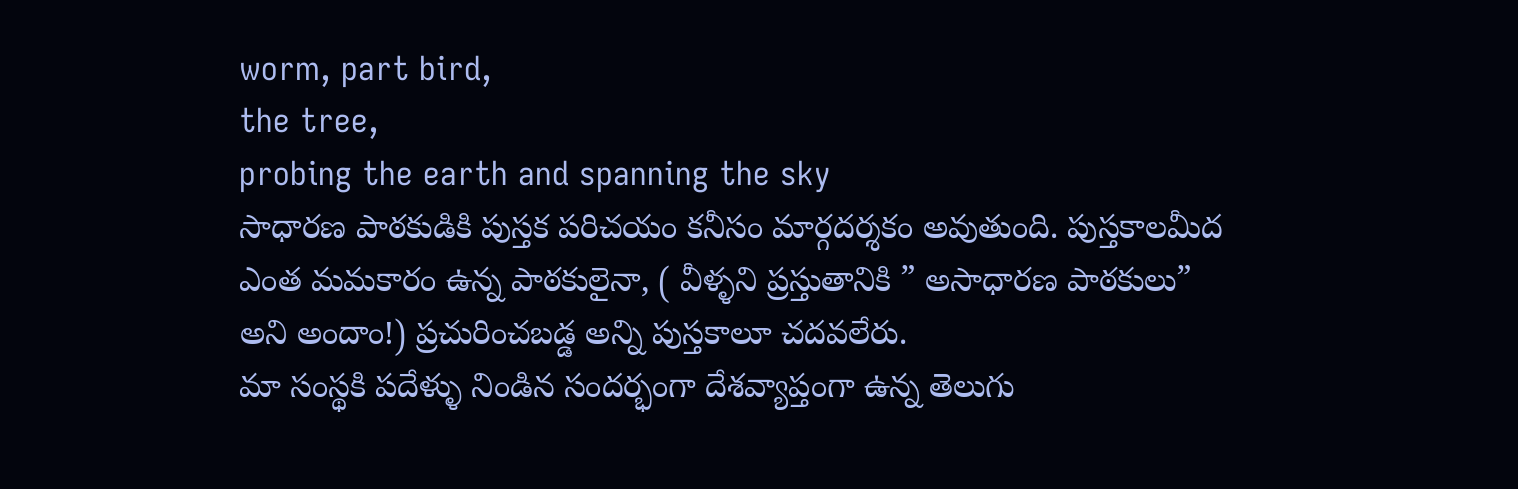worm, part bird,
the tree,
probing the earth and spanning the sky
సాధారణ పాఠకుడికి పుస్తక పరిచయం కనీసం మార్గదర్శకం అవుతుంది. పుస్తకాలమీద ఎంత మమకారం ఉన్న పాఠకులైనా, ( వీళ్ళని ప్రస్తుతానికి ” అసాధారణ పాఠకులు” అని అందాం!) ప్రచురించబడ్డ అన్ని పుస్తకాలూ చదవలేరు.
మా సంస్థకి పదేళ్ళు నిండిన సందర్భంగా దేశవ్యాప్తంగా ఉన్న తెలుగు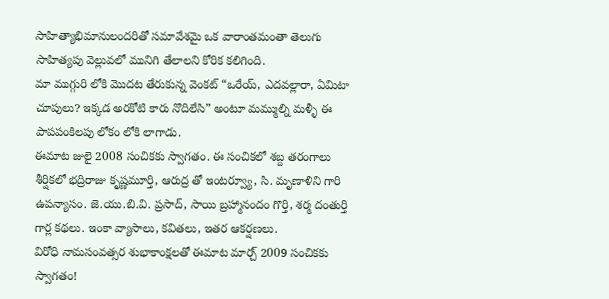సాహిత్యాభిమానులందరితో సమావేశమై ఒక వారాంతమంతా తెలుగు సాహిత్యపు వెల్లువలో మునిగి తేలాలని కోరిక కలిగింది.
మా ముగ్గురి లోకి మొదట తేరుకున్న వెంకట్ “ఒరేయ్, ఎదవల్లారా, ఏమిటా చూపులు? ఇక్కడ అరకోటి కారు నొదిలేసి” అంటూ మమ్ముల్ని మళ్ళీ ఈ పాపపంకిలపు లోకం లోకి లాగాడు.
ఈమాట జులై 2008 సంచికకు స్వాగతం. ఈ సంచికలో శబ్ద తరంగాలు శీర్షికలో భద్రిరాజు కృష్ణమూర్తి, ఆరుద్ర తో ఇంటర్వ్యూ, సి. మృణాళిని గారి ఉపన్యాసం. జె.యు.బి.వి. ప్రసాద్, సాయి బ్రహ్మానందం గొర్తి, శర్మ దంతుర్తి గార్ల కథలు. ఇంకా వ్యాసాలు, కవితలు, ఇతర ఆకర్షణలు.
విరోధి నామసంవత్సర శుభాకాంక్షలతో ఈమాట మార్చ్ 2009 సంచికకు స్వాగతం!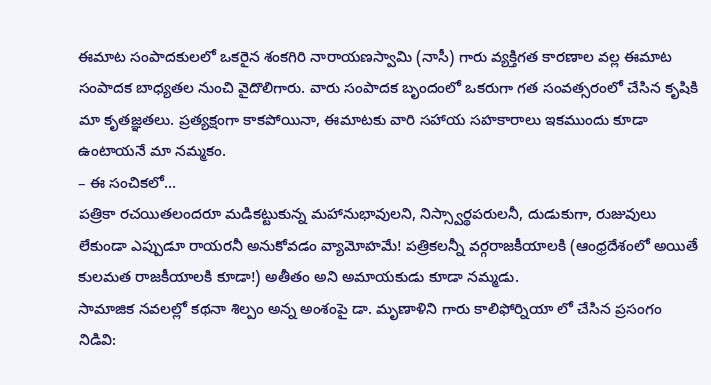ఈమాట సంపాదకులలో ఒకరైన శంకగిరి నారాయణస్వామి (నాసీ) గారు వ్యక్తిగత కారణాల వల్ల ఈమాట సంపాదక బాధ్యతల నుంచి వైదొలిగారు. వారు సంపాదక బృందంలో ఒకరుగా గత సంవత్సరంలో చేసిన కృషికి మా కృతజ్ఞతలు. ప్రత్యక్షంగా కాకపోయినా, ఈమాటకు వారి సహాయ సహకారాలు ఇకముందు కూడా ఉంటాయనే మా నమ్మకం.
– ఈ సంచికలో…
పత్రికా రచయితలందరూ మడికట్టుకున్న మహానుభావులని, నిస్స్వార్థపరులనీ, దుడుకుగా, రుజువులు లేకుండా ఎప్పుడూ రాయరనీ అనుకోవడం వ్యామోహమే! పత్రికలన్నీ వర్గరాజకీయాలకి (ఆంధ్రదేశంలో అయితే కులమత రాజకీయాలకి కూడా!) అతీతం అని అమాయకుడు కూడా నమ్మడు.
సామాజిక నవలల్లో కథనా శిల్పం అన్న అంశంపై డా. మృణాళిని గారు కాలిఫోర్నియా లో చేసిన ప్రసంగం నిడివి: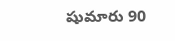షుమారు 90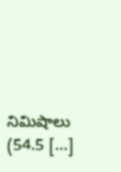నిమిషాలు (54.5 […]